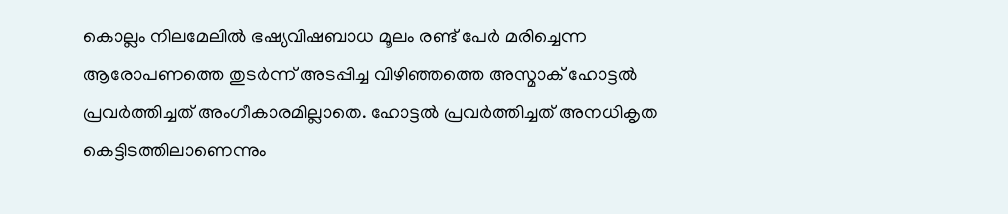കൊല്ലം നിലമേലിൽ ഭഷ്യവിഷബാധ മൂലം രണ്ട് പേർ മരിച്ചെന്ന ആരോപണത്തെ തുടർന്ന് അടപ്പിച്ച വിഴിഞ്ഞത്തെ അസ്മാക് ഹോട്ടൽ പ്രവർത്തിച്ചത് അംഗീകാരമില്ലാതെ. ഹോട്ടൽ പ്രവർത്തിച്ചത് അനധികൃത കെട്ടിടത്തിലാണെന്നും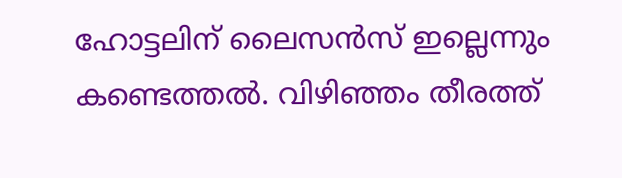ഹോട്ടലിന് ലൈസൻസ് ഇല്ലെന്നും കണ്ടെത്തൽ. വിഴിഞ്ഞം തീരത്ത്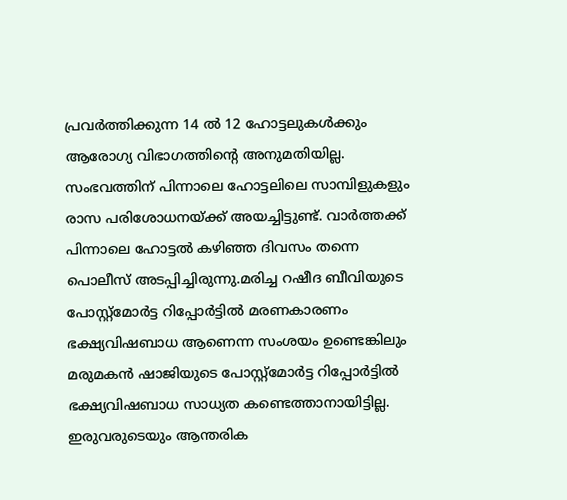പ്രവർത്തിക്കുന്ന 14 ൽ 12 ഹോട്ടലുകൾക്കും ആരോഗ്യ വിഭാഗത്തിന്റെ അനുമതിയില്ല. സംഭവത്തിന് പിന്നാലെ ഹോട്ടലിലെ സാമ്പിളുകളും രാസ പരിശോധനയ്ക്ക് അയച്ചിട്ടുണ്ട്. വാർത്തക്ക് പിന്നാലെ ഹോട്ടൽ കഴിഞ്ഞ ദിവസം തന്നെ പൊലീസ് അടപ്പിച്ചിരുന്നു.മരിച്ച റഷീദ ബീവിയുടെ പോസ്റ്റ്മോർട്ട റിപ്പോർട്ടിൽ മരണകാരണം ഭക്ഷ്യവിഷബാധ ആണെന്ന സംശയം ഉണ്ടെങ്കിലും മരുമകൻ ഷാജിയുടെ പോസ്റ്റ്മോർട്ട റിപ്പോർട്ടിൽ ഭക്ഷ്യവിഷബാധ സാധ്യത കണ്ടെത്താനായിട്ടില്ല. ഇരുവരുടെയും ആന്തരിക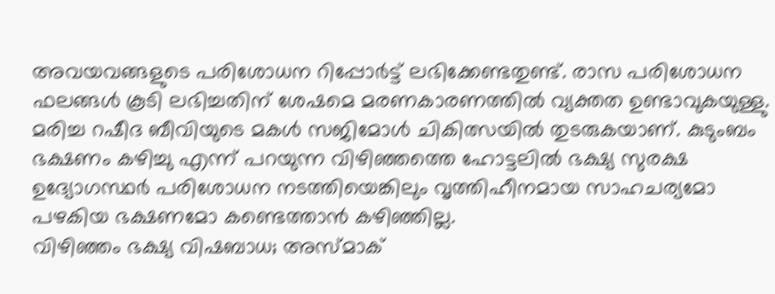അവയവങ്ങളുടെ പരിശോധന റിപ്പോർട്ട് ലഭിക്കേണ്ടതുണ്ട്. രാസ പരിശോധന ഫലങ്ങൾ കൂടി ലഭിച്ചതിന് ശേഷമെ മരണകാരണത്തിൽ വ്യക്തത ഉണ്ടാവുകയുള്ളു. മരിച്ച റഷീദ ബീവിയുടെ മകൾ സജിമോൾ ചികിത്സയിൽ തുടരുകയാണ്. കുടുംബം ഭക്ഷണം കഴിച്ചു എന്ന് പറയുന്ന വിഴിഞ്ഞത്തെ ഹോട്ടലിൽ ഭക്ഷ്യ സുരക്ഷ ഉദ്യോഗസ്ഥർ പരിശോധന നടത്തിയെങ്കിലും വൃത്തിഹീനമായ സാഹചര്യമോ പഴകിയ ഭക്ഷണമോ കണ്ടെത്താൻ കഴിഞ്ഞില്ല.
വിഴിഞ്ഞം ഭക്ഷ്യ വിഷബാധ; അസ്മാക്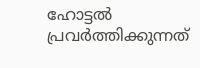ഹോട്ടൽ പ്രവർത്തിക്കുന്നത്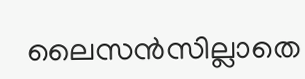ലൈസൻസില്ലാതെ